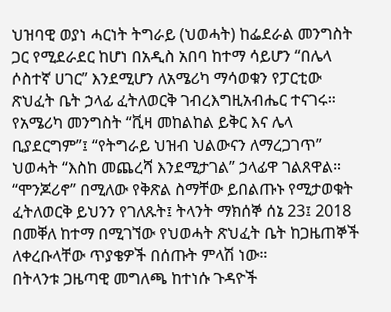ህዝባዊ ወያነ ሓርነት ትግራይ (ህወሓት) ከፌደራል መንግስት ጋር የሚደራደር ከሆነ በአዲስ አበባ ከተማ ሳይሆን “በሌላ ሶስተኛ ሀገር” እንደሚሆን ለአሜሪካ ማሳወቁን የፓርቲው ጽህፈት ቤት ኃላፊ ፈትለወርቅ ገብረእግዚአብሔር ተናገሩ።
የአሜሪካ መንግስት “ቪዛ መከልከል ይቅር እና ሌላ ቢያደርግም”፤ “የትግራይ ህዝብ ህልውናን ለማረጋገጥ” ህወሓት “እስከ መጨረሻ እንደሚታገል” ኃላፊዋ ገልጸዋል።
“ሞንጆሪኖ” በሚለው የቅጽል ስማቸው ይበልጡኑ የሚታወቁት ፈትለወርቅ ይህንን የገለጹት፤ ትላንት ማክሰኞ ሰኔ 23፤ 2018 በመቐለ ከተማ በሚገኘው የህወሓት ጽህፈት ቤት ከጋዜጠኞች ለቀረቡላቸው ጥያቄዎች በሰጡት ምላሽ ነው።
በትላንቱ ጋዜጣዊ መግለጫ ከተነሱ ጉዳዮች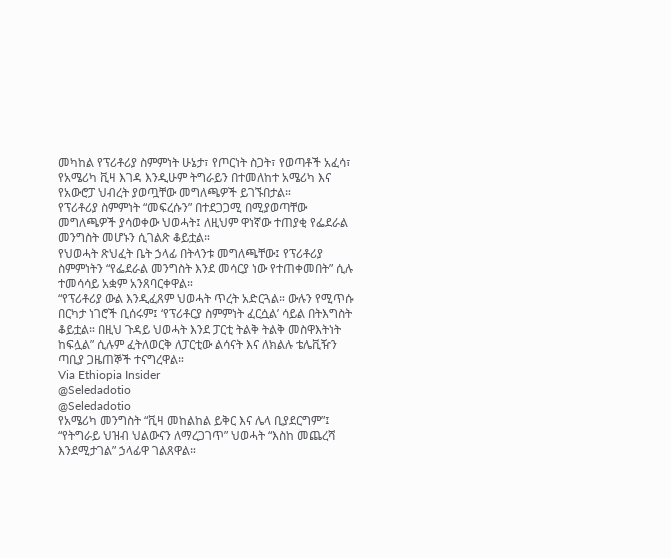መካከል የፕሪቶሪያ ስምምነት ሁኔታ፣ የጦርነት ስጋት፣ የወጣቶች አፈሳ፣ የአሜሪካ ቪዛ እገዳ እንዲሁም ትግራይን በተመለከተ አሜሪካ እና የአውሮፓ ህብረት ያወጧቸው መግለጫዎች ይገኙበታል።
የፕሪቶሪያ ስምምነት “መፍረሱን” በተደጋጋሚ በሚያወጣቸው መግለጫዎች ያሳወቀው ህወሓት፤ ለዚህም ዋነኛው ተጠያቂ የፌደራል መንግስት መሆኑን ሲገልጽ ቆይቷል።
የህወሓት ጽህፈት ቤት ኃላፊ በትላንቱ መግለጫቸው፤ የፕሪቶሪያ ስምምነትን “የፌደራል መንግስት እንደ መሳርያ ነው የተጠቀመበት” ሲሉ ተመሳሳይ አቋም አንጸባርቀዋል።
“የፕሪቶሪያ ውል እንዲፈጸም ህወሓት ጥረት አድርጓል። ውሉን የሚጥሱ በርካታ ነገሮች ቢሰሩም፤ ‘የፕሪቶርያ ስምምነት ፈርሷል’ ሳይል በትእግስት ቆይቷል። በዚህ ጉዳይ ህወሓት እንደ ፓርቲ ትልቅ ትልቅ መስዋእትነት ከፍሏል” ሲሉም ፈትለወርቅ ለፓርቲው ልሳናት እና ለክልሉ ቴሌቪዥን ጣቢያ ጋዜጠኞች ተናግረዋል።
Via Ethiopia Insider
@Seledadotio
@Seledadotio
የአሜሪካ መንግስት “ቪዛ መከልከል ይቅር እና ሌላ ቢያደርግም”፤ “የትግራይ ህዝብ ህልውናን ለማረጋገጥ” ህወሓት “እስከ መጨረሻ እንደሚታገል” ኃላፊዋ ገልጸዋል።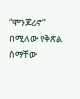“ሞንጆሪኖ” በሚለው የቅጽል ስማቸው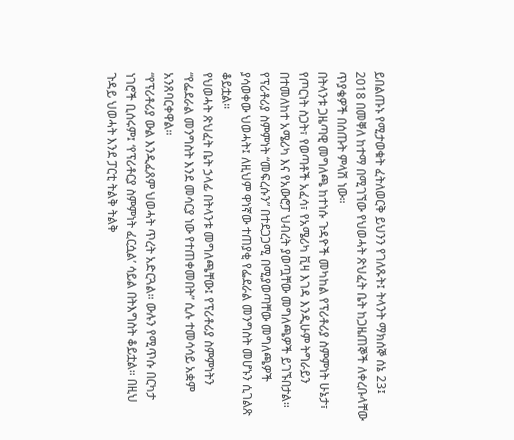ይበልጡኑ የሚታወቁት ፈትለወርቅ ይህንን የገለጹት፤ ትላንት ማክሰኞ ሰኔ 23፤ 2018 በመቐለ ከተማ በሚገኘው የህወሓት ጽህፈት ቤት ከጋዜጠኞች ለቀረቡላቸው ጥያቄዎች በሰጡት ምላሽ ነው።
በትላንቱ ጋዜጣዊ መግለጫ ከተነሱ ጉዳዮች መካከል የፕሪቶሪያ ስምምነት ሁኔታ፣ የጦርነት ስጋት፣ የወጣቶች አፈሳ፣ የአሜሪካ ቪዛ እገዳ እንዲሁም ትግራይን በተመለከተ አሜሪካ እና የአውሮፓ ህብረት ያወጧቸው መግለጫዎች ይገኙበታል።
የፕሪቶሪያ ስምምነት “መፍረሱን” በተደጋጋሚ በሚያወጣቸው መግለጫዎች ያሳወቀው ህወሓት፤ ለዚህም ዋነኛው ተጠያቂ የፌደራል መንግስት መሆኑን ሲገልጽ ቆይቷል።
የህወሓት ጽህፈት ቤት ኃላፊ በትላንቱ መግለጫቸው፤ የፕሪቶሪያ ስምምነትን “የፌደራል መንግስት እንደ መሳርያ ነው የተጠቀመበት” ሲሉ ተመሳሳይ አቋም አንጸባርቀዋል።
“የፕሪቶሪያ ውል እንዲፈጸም ህወሓት ጥረት አድርጓል። ውሉን የሚጥሱ በርካታ ነገሮች ቢሰሩም፤ ‘የፕሪቶርያ ስምምነት ፈርሷል’ ሳይል በትእግስት ቆይቷል። በዚህ ጉዳይ ህወሓት እንደ ፓርቲ ትልቅ ትልቅ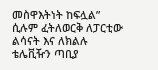መስዋእትነት ከፍሏል” ሲሉም ፈትለወርቅ ለፓርቲው ልሳናት እና ለክልሉ ቴሌቪዥን ጣቢያ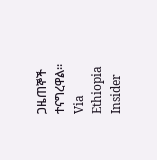ጋዜጠኞች ተናግረዋል።
Via Ethiopia Insider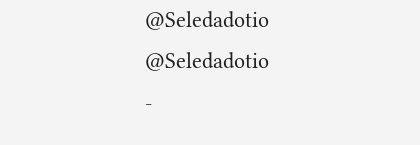@Seledadotio
@Seledadotio
-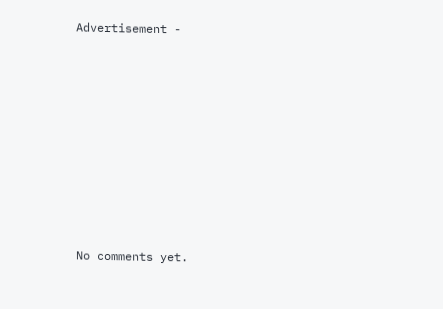Advertisement -









No comments yet.